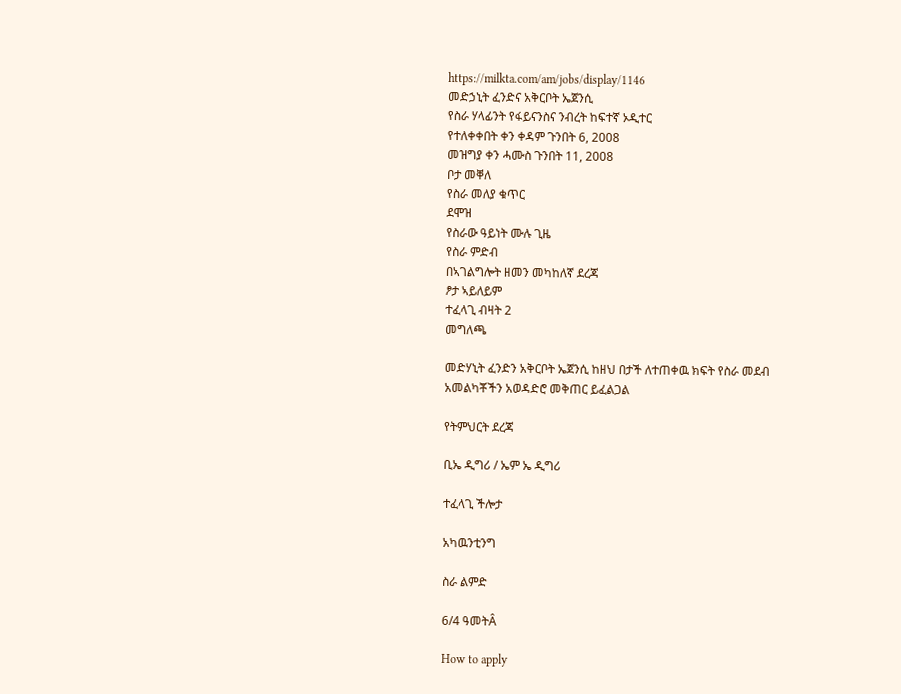https://milkta.com/am/jobs/display/1146
መድኃኒት ፈንድና አቅርቦት ኤጀንሲ
የስራ ሃላፊንት የፋይናንስና ንብረት ከፍተኛ ኦዲተር
የተለቀቀበት ቀን ቀዳም ጉንበት 6, 2008
መዝግያ ቀን ሓሙስ ጉንበት 11, 2008
ቦታ መቐለ
የስራ መለያ ቁጥር
ደሞዝ
የስራው ዓይነት ሙሉ ጊዜ
የስራ ምድብ
በኣገልግሎት ዘመን መካከለኛ ደረጃ
ፆታ ኣይለይም
ተፈላጊ ብዛት 2
መግለጫ

መድሃኒት ፈንድን አቅርቦት ኤጀንሲ ከዘህ በታች ለተጠቀዉ ክፍት የስራ መደብ አመልካቾችን አወዳድሮ መቅጠር ይፈልጋል

የትምህርት ደረጃ

ቢኤ ዲግሪ / ኤም ኤ ዲግሪ

ተፈላጊ ችሎታ

አካዉንቲንግ

ስራ ልምድ

6/4 ዓመትÂ

How to apply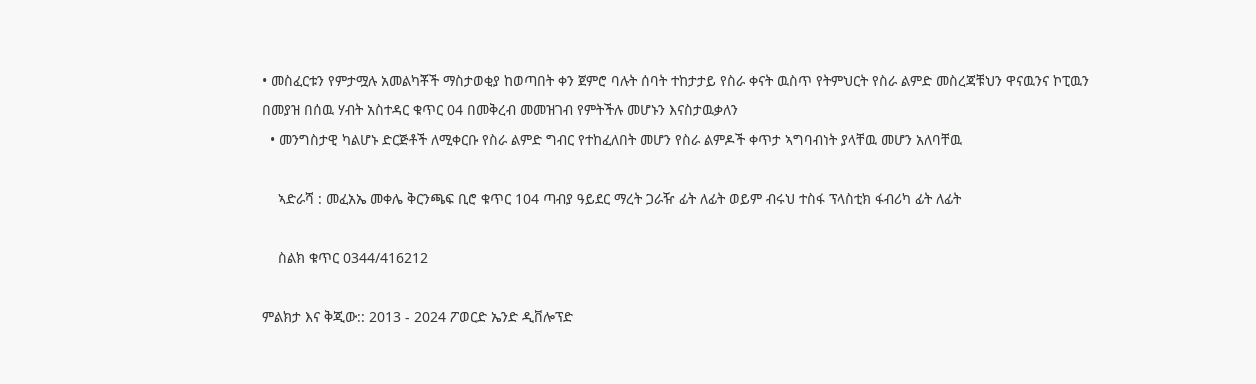• መስፈርቱን የምታሟሉ አመልካቾች ማስታወቂያ ከወጣበት ቀን ጀምሮ ባሉት ሰባት ተከታታይ የስራ ቀናት ዉስጥ የትምህርት የስራ ልምድ መስረጃቹህን ዋናዉንና ኮፒዉን በመያዝ በሰዉ ሃብት አስተዳር ቁጥር 04 በመቅረብ መመዝገብ የምትችሉ መሆኑን እናስታዉቃለን
  • መንግስታዊ ካልሆኑ ድርጅቶች ለሚቀርቡ የስራ ልምድ ግብር የተከፈለበት መሆን የስራ ልምዶች ቀጥታ ኣግባብነት ያላቸዉ መሆን አለባቸዉ

    ኣድራሻ : መፈአኤ መቀሌ ቅርንጫፍ ቢሮ ቁጥር 104 ጣብያ ዓይደር ማረት ጋራዥ ፊት ለፊት ወይም ብሩህ ተስፋ ፕላስቲክ ፋብሪካ ፊት ለፊት

    ስልክ ቁጥር 0344/416212

ምልክታ እና ቅጂው:: 2013 - 2024 ፖወርድ ኤንድ ዲቨሎፕድ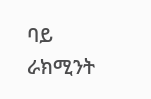ባይ ራክሚንት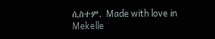ሲስተም. Made with love in Mekelle